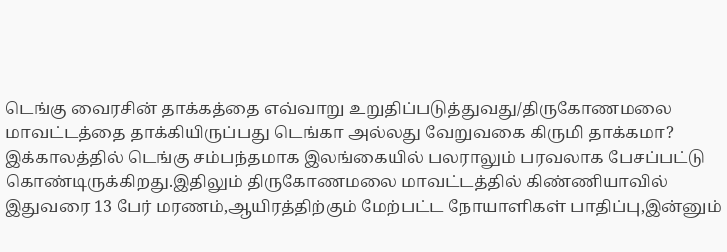டெங்கு வைரசின் தாக்கத்தை எவ்வாறு உறுதிப்படுத்துவது/திருகோணமலை மாவட்டத்தை தாக்கியிருப்பது டெங்கா அல்லது வேறுவகை கிருமி தாக்கமா?
இக்காலத்தில் டெங்கு சம்பந்தமாக இலங்கையில் பலராலும் பரவலாக பேசப்பட்டு கொண்டிருக்கிறது.இதிலும் திருகோணமலை மாவட்டத்தில் கிண்ணியாவில் இதுவரை 13 பேர் மரணம்,ஆயிரத்திற்கும் மேற்பட்ட நோயாளிகள் பாதிப்பு,இன்னும்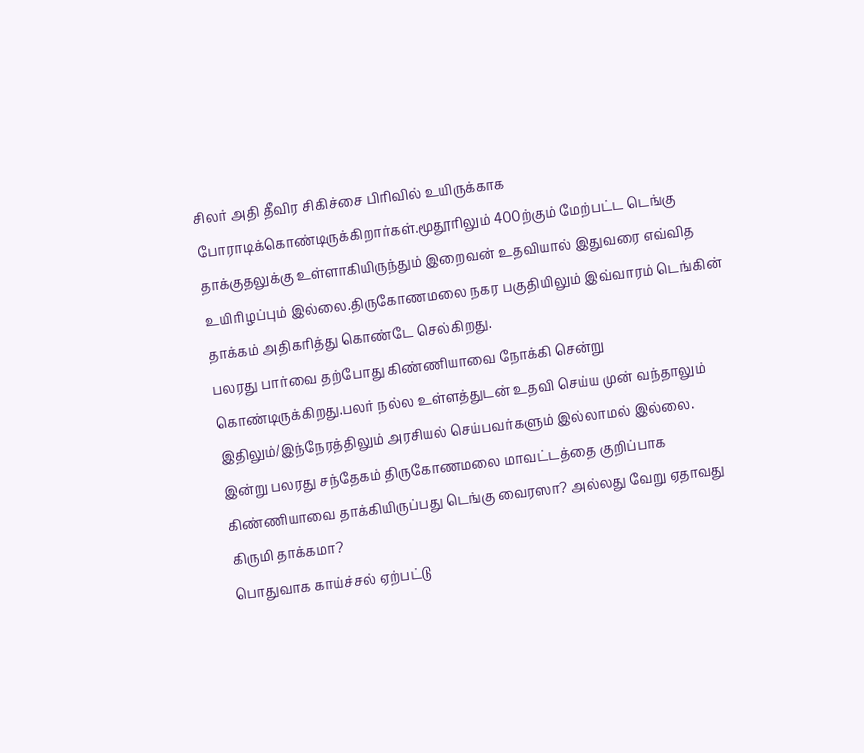சிலர் அதி தீவிர சிகிச்சை பிரிவில் உயிருக்காக
போராடிக்கொண்டிருக்கிறார்கள்.மூதூரிலும் 400ற்கும் மேற்பட்ட டெங்கு தாக்குதலுக்கு உள்ளாகியிருந்தும் இறைவன் உதவியால் இதுவரை எவ்வித உயிரிழப்பும் இல்லை.திருகோணமலை நகர பகுதியிலும் இவ்வாரம் டெங்கின் தாக்கம் அதிகரித்து கொண்டே செல்கிறது.
பலரது பார்வை தற்போது கிண்ணியாவை நோக்கி சென்று கொண்டிருக்கிறது.பலர் நல்ல உள்ளத்துடன் உதவி செய்ய முன் வந்தாலும் இதிலும்/இந்நேரத்திலும் அரசியல் செய்பவர்களும் இல்லாமல் இல்லை.
இன்று பலரது சந்தேகம் திருகோணமலை மாவட்டத்தை குறிப்பாக கிண்ணியாவை தாக்கியிருப்பது டெங்கு வைரஸா? அல்லது வேறு ஏதாவது கிருமி தாக்கமா?
பொதுவாக காய்ச்சல் ஏற்பட்டு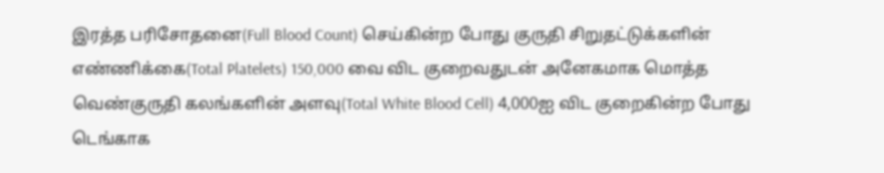இரத்த பரிசோதனை(Full Blood Count) செய்கின்ற போது குருதி சிறுதட்டுக்களின் எண்ணிக்கை(Total Platelets) 150,000 வை விட குறைவதுடன் அனேகமாக மொத்த வெண்குருதி கலங்களின் அளவு(Total White Blood Cell) 4,000ஐ விட குறைகின்ற போது டெங்காக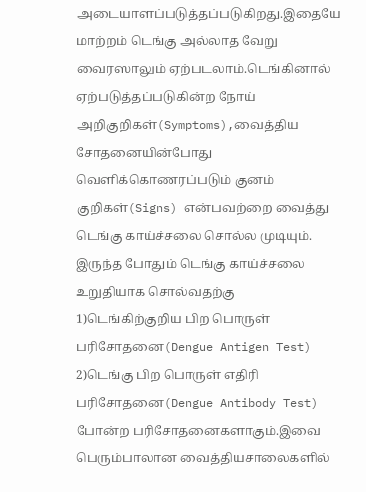அடையாளப்படுத்தப்படுகிறது.இதையே மாற்றம் டெங்கு அல்லாத வேறு வைரஸாலும் ஏற்படலாம்.டெங்கினால் ஏற்படுத்தப்படுகின்ற நோய் அறிகுறிகள்(Symptoms),வைத்திய சோதனையின்போது வெளிக்கொணரப்படும் குனம் குறிகள்(Signs) என்பவற்றை வைத்து டெங்கு காய்ச்சலை சொல்ல முடியும்.
இருந்த போதும் டெங்கு காய்ச்சலை உறுதியாக சொல்வதற்கு
1)டெங்கிற்குறிய பிற பொருள் பரிசோதனை(Dengue Antigen Test)
2)டெங்கு பிற பொருள் எதிரி பரிசோதனை(Dengue Antibody Test)
போன்ற பரிசோதனைகளாகும்.இவை பெரும்பாலான வைத்தியசாலைகளில்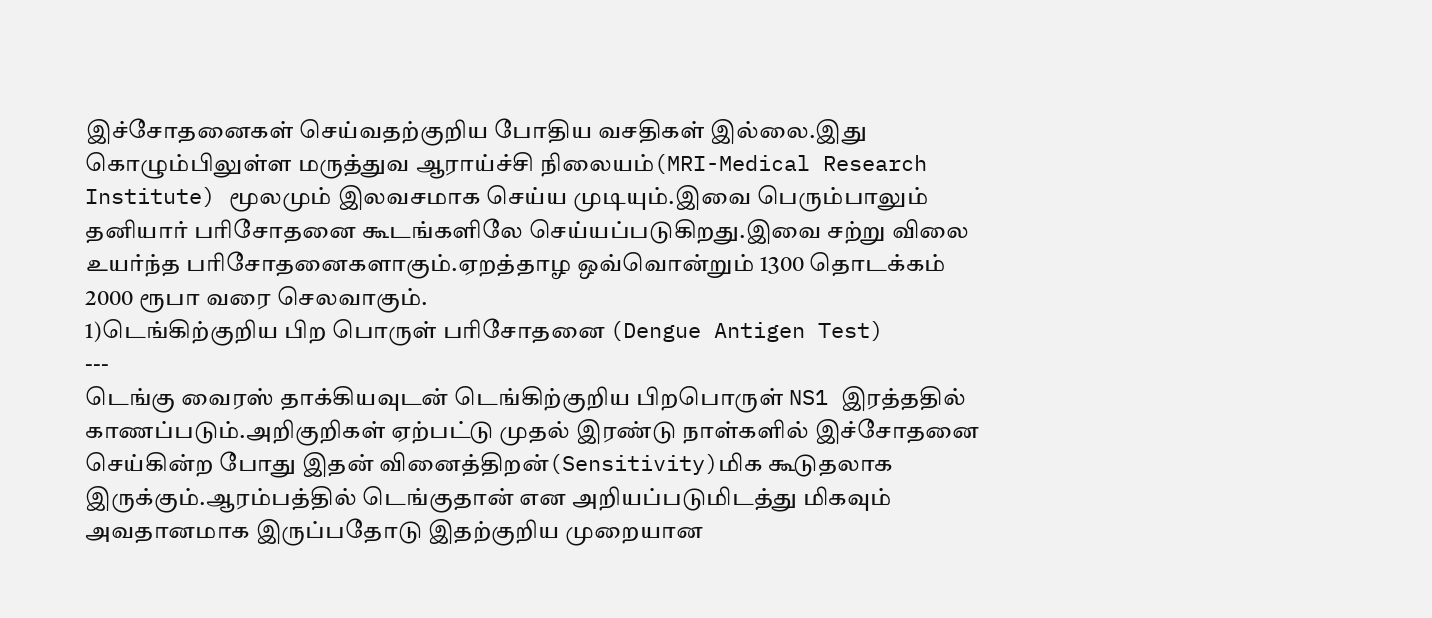இச்சோதனைகள் செய்வதற்குறிய போதிய வசதிகள் இல்லை.இது கொழும்பிலுள்ள மருத்துவ ஆராய்ச்சி நிலையம்(MRI-Medical Research Institute) மூலமும் இலவசமாக செய்ய முடியும்.இவை பெரும்பாலும் தனியார் பரிசோதனை கூடங்களிலே செய்யப்படுகிறது.இவை சற்று விலை உயர்ந்த பரிசோதனைகளாகும்.ஏறத்தாழ ஒவ்வொன்றும் 1300 தொடக்கம் 2000 ரூபா வரை செலவாகும்.
1)டெங்கிற்குறிய பிற பொருள் பரிசோதனை (Dengue Antigen Test)
---
டெங்கு வைரஸ் தாக்கியவுடன் டெங்கிற்குறிய பிறபொருள் NS1 இரத்ததில் காணப்படும்.அறிகுறிகள் ஏற்பட்டு முதல் இரண்டு நாள்களில் இச்சோதனை செய்கின்ற போது இதன் வினைத்திறன்(Sensitivity)மிக கூடுதலாக
இருக்கும்.ஆரம்பத்தில் டெங்குதான் என அறியப்படுமிடத்து மிகவும் அவதானமாக இருப்பதோடு இதற்குறிய முறையான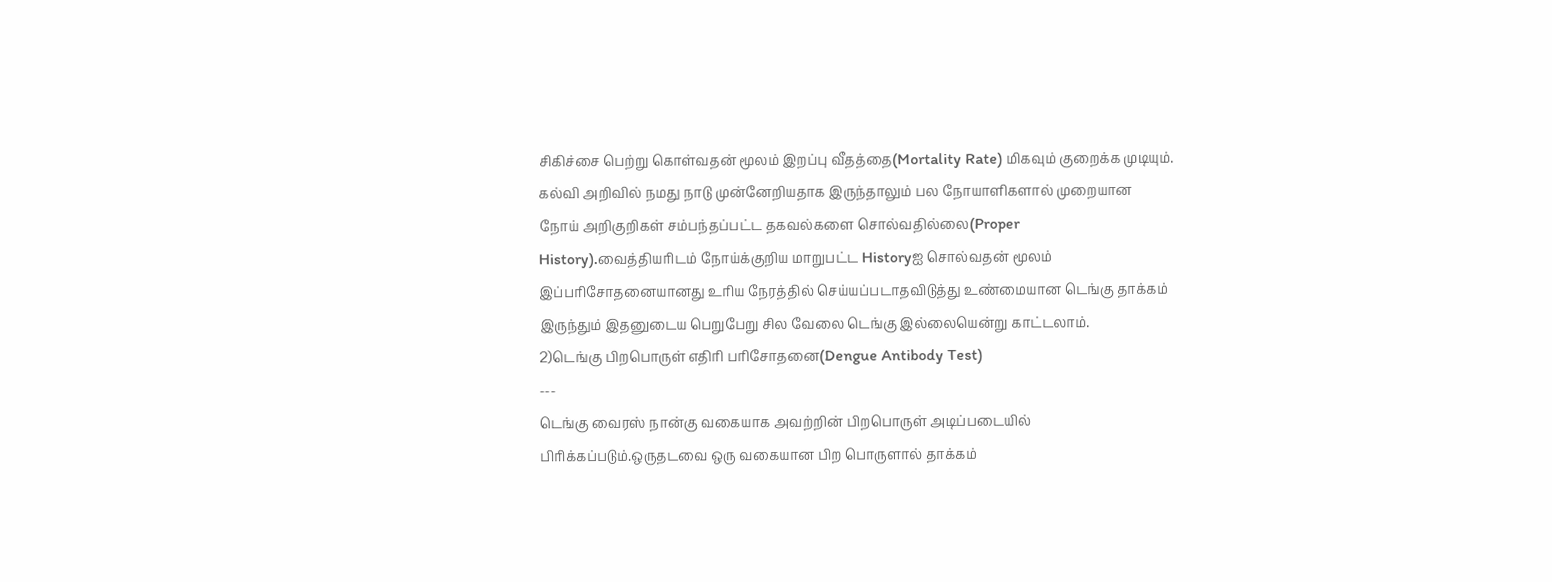சிகிச்சை பெற்று கொள்வதன் மூலம் இறப்பு வீதத்தை(Mortality Rate) மிகவும் குறைக்க முடியும்.
கல்வி அறிவில் நமது நாடு முன்னேறியதாக இருந்தாலும் பல நோயாளிகளால் முறையான நோய் அறிகுறிகள் சம்பந்தப்பட்ட தகவல்களை சொல்வதில்லை(Proper History).வைத்தியரிடம் நோய்க்குறிய மாறுபட்ட Historyஐ சொல்வதன் மூலம் இப்பரிசோதனையானது உரிய நேரத்தில் செய்யப்படாதவிடுத்து உண்மையான டெங்கு தாக்கம் இருந்தும் இதனுடைய பெறுபேறு சில வேலை டெங்கு இல்லையென்று காட்டலாம்.
2)டெங்கு பிறபொருள் எதிரி பரிசோதனை(Dengue Antibody Test)
---
டெங்கு வைரஸ் நான்கு வகையாக அவற்றின் பிறபொருள் அடிப்படையில் பிரிக்கப்படும்.ஒருதடவை ஒரு வகையான பிற பொருளால் தாக்கம்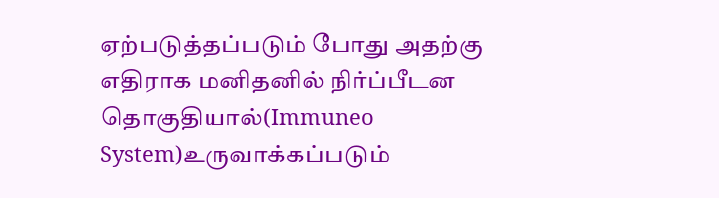ஏற்படுத்தப்படும் போது அதற்கு எதிராக மனிதனில் நிர்ப்பீடன தொகுதியால்(Immuneo System)உருவாக்கப்படும்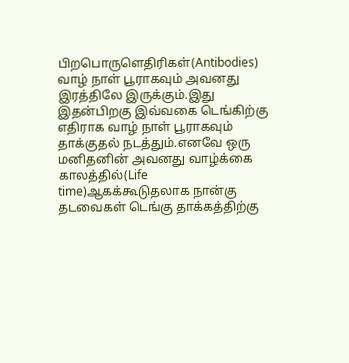பிறபொருளெதிரிகள்(Antibodies) வாழ் நாள் பூராகவும் அவனது இரத்திலே இருக்கும்.இது இதன்பிறகு இவ்வகை டெங்கிற்கு எதிராக வாழ் நாள் பூராகவும் தாக்குதல் நடத்தும்.எனவே ஒரு மனிதனின் அவனது வாழ்க்கை காலத்தில்(Life time)ஆகக்கூடுதலாக நான்கு தடவைகள் டெங்கு தாக்கத்திற்கு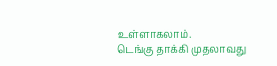உள்ளாகலாம்.
டெங்கு தாக்கி முதலாவது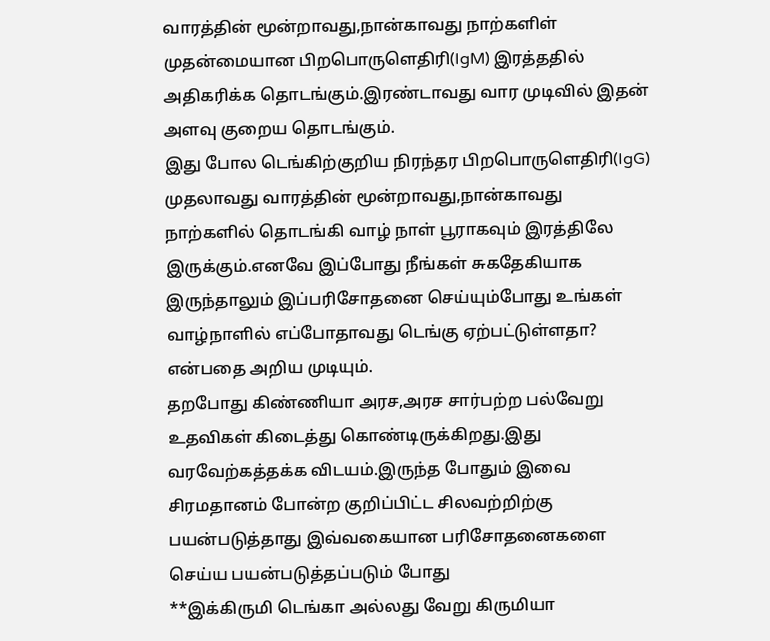வாரத்தின் மூன்றாவது,நான்காவது நாற்களிள் முதன்மையான பிறபொருளெதிரி(IgM) இரத்ததில் அதிகரிக்க தொடங்கும்.இரண்டாவது வார முடிவில் இதன் அளவு குறைய தொடங்கும்.
இது போல டெங்கிற்குறிய நிரந்தர பிறபொருளெதிரி(IgG) முதலாவது வாரத்தின் மூன்றாவது,நான்காவது நாற்களில் தொடங்கி வாழ் நாள் பூராகவும் இரத்திலே இருக்கும்.எனவே இப்போது நீங்கள் சுகதேகியாக இருந்தாலும் இப்பரிசோதனை செய்யும்போது உங்கள் வாழ்நாளில் எப்போதாவது டெங்கு ஏற்பட்டுள்ளதா? என்பதை அறிய முடியும்.
தறபோது கிண்ணியா அரச,அரச சார்பற்ற பல்வேறு உதவிகள் கிடைத்து கொண்டிருக்கிறது.இது வரவேற்கத்தக்க விடயம்.இருந்த போதும் இவை சிரமதானம் போன்ற குறிப்பிட்ட சிலவற்றிற்கு பயன்படுத்தாது இவ்வகையான பரிசோதனைகளை செய்ய பயன்படுத்தப்படும் போது
**இக்கிருமி டெங்கா அல்லது வேறு கிருமியா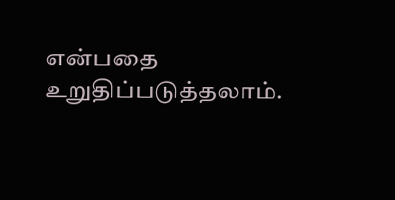என்பதை உறுதிப்படுத்தலாம்.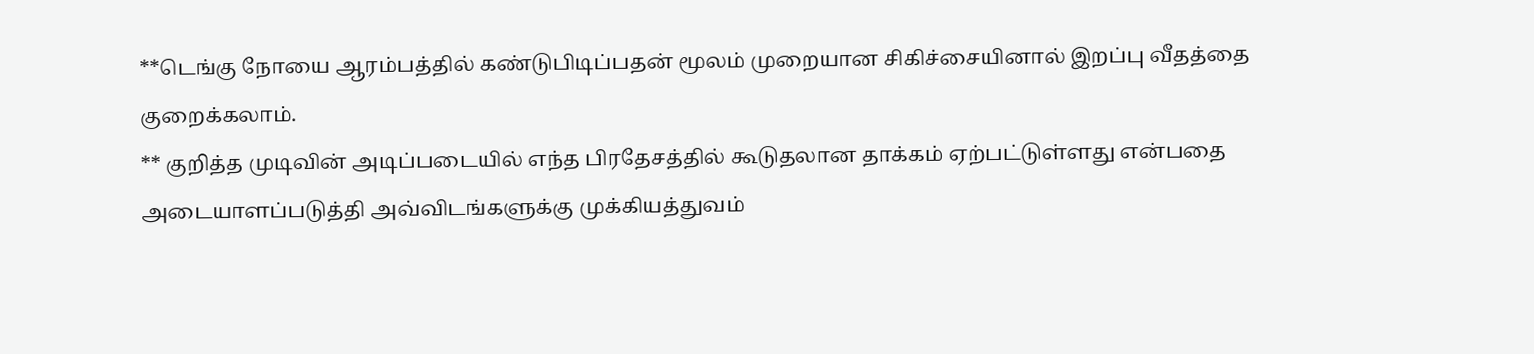**டெங்கு நோயை ஆரம்பத்தில் கண்டுபிடிப்பதன் மூலம் முறையான சிகிச்சையினால் இறப்பு வீதத்தை குறைக்கலாம்.
** குறித்த முடிவின் அடிப்படையில் எந்த பிரதேசத்தில் கூடுதலான தாக்கம் ஏற்பட்டுள்ளது என்பதை அடையாளப்படுத்தி அவ்விடங்களுக்கு முக்கியத்துவம்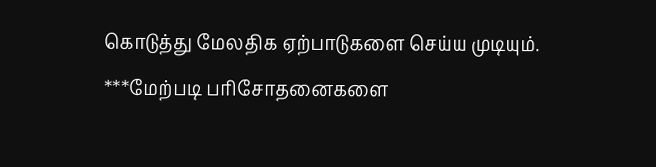கொடுத்து மேலதிக ஏற்பாடுகளை செய்ய முடியும்.
***மேற்படி பரிசோதனைகளை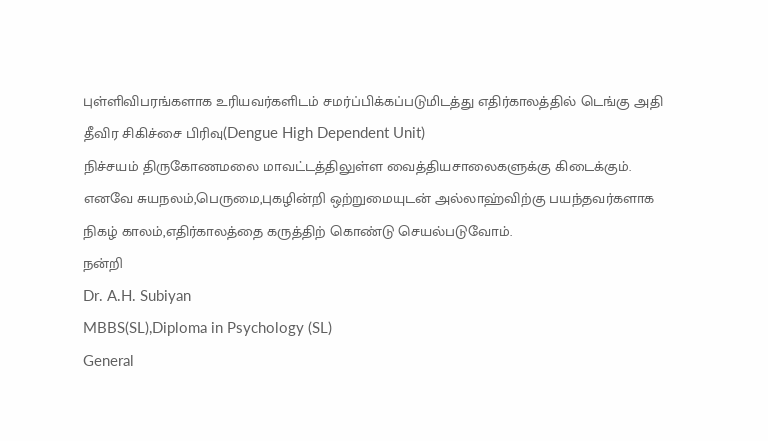புள்ளிவிபரங்களாக உரியவர்களிடம் சமர்ப்பிக்கப்படுமிடத்து எதிர்காலத்தில் டெங்கு அதி தீவிர சிகிச்சை பிரிவு(Dengue High Dependent Unit)
நிச்சயம் திருகோணமலை மாவட்டத்திலுள்ள வைத்தியசாலைகளுக்கு கிடைக்கும்.
எனவே சுயநலம்,பெருமை,புகழின்றி ஒற்றுமையுடன் அல்லாஹ்விற்கு பயந்தவர்களாக நிகழ் காலம்,எதிர்காலத்தை கருத்திற் கொண்டு செயல்படுவோம்.
நன்றி
Dr. A.H. Subiyan
MBBS(SL),Diploma in Psychology (SL)
General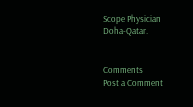Scope Physician
Doha-Qatar.


Comments
Post a Comment